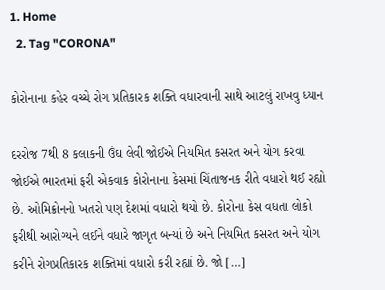1. Home
  2. Tag "CORONA"

કોરોનાના કહેર વચ્ચે રોગ પ્રતિકારક શક્તિ વધારવાની સાથે આટલું રાખવુ ધ્યાન

દરરોજ 7થી 8 કલાકની ઉંઘ લેવી જોઈએ નિયમિત કસરત અને યોગ કરવા જોઈએ ભારતમાં ફરી એકવાક કોરોનાના કેસમાં ચિંતાજનક રીતે વધારો થઈ રહ્યો છે. ઓમિક્રોનનો ખતરો પણ દેશમાં વધારો થયો છે. કોરોના કેસ વધતા લોકો ફરીથી આરોગ્યને લઈને વધારે જાગૃત બન્યાં છે અને નિયમિત કસરત અને યોગ કરીને રોગપ્રતિકારક શક્તિમાં વધારો કરી રહ્યાં છે. જો […]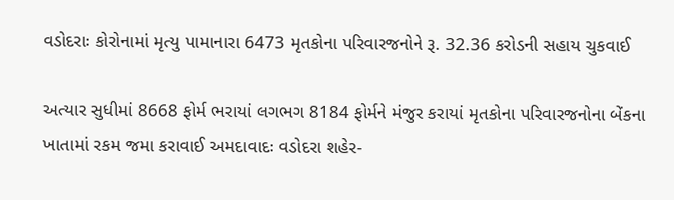વડોદરાઃ કોરોનામાં મૃત્યુ પામાનારા 6473 મૃતકોના પરિવારજનોને રૂ. 32.36 કરોડની સહાય ચુકવાઈ

અત્યાર સુધીમાં 8668 ફોર્મ ભરાયાં લગભગ 8184 ફોર્મને મંજુર કરાયાં મૃતકોના પરિવારજનોના બેંકના ખાતામાં રકમ જમા કરાવાઈ અમદાવાદઃ વડોદરા શહેર-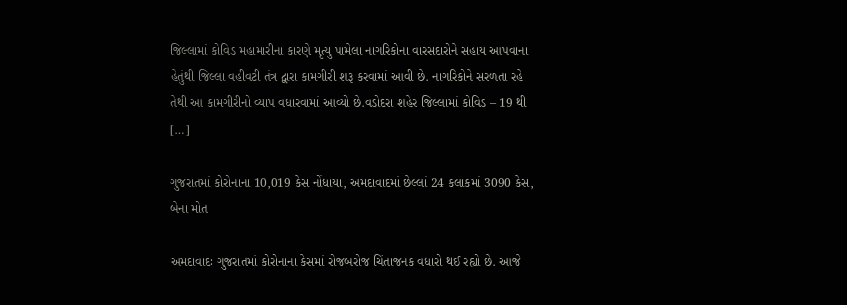જિલ્લામાં કોવિડ મહામારીના કારણે મૃત્યુ પામેલા નાગરિકોના વારસદારોને સહાય આપવાના હેતુંથી જિલ્લા વહીવટી તંત્ર દ્વારા કામગીરી શરૂ કરવામાં આવી છે. નાગરિકોને સરળતા રહે તેથી આ કામગીરીનો વ્યાપ વધારવામાં આવ્યો છે.વડોદરા શહેર જિલ્લામાં કોવિડ – 19 થી […]

ગુજરાતમાં કોરોનાના 10,019 કેસ નોંધાયા, અમદાવાદમાં છેલ્લાં 24 કલાકમાં 3090 કેસ, બેના મોત

અમદાવાદઃ ગુજરાતમાં કોરોનાના કેસમાં રોજબરોજ ચિંતાજનક વધારો થઈ રહ્યો છે. આજે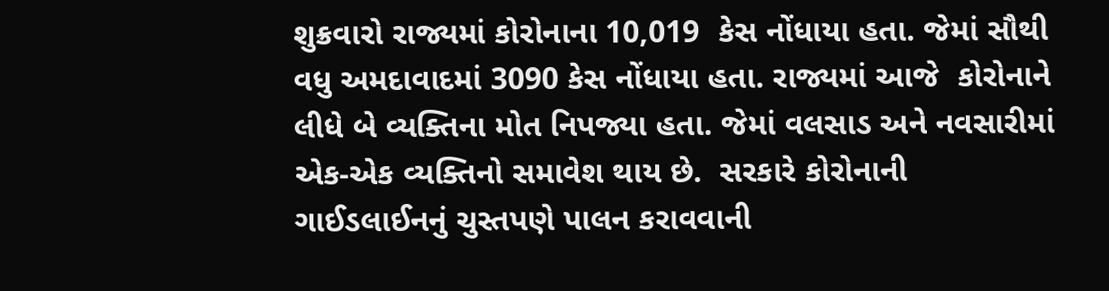શુક્રવારો રાજ્યમાં કોરોનાના 10,019  કેસ નોંધાયા હતા. જેમાં સૌથી વધુ અમદાવાદમાં 3090 કેસ નોંધાયા હતા. રાજ્યમાં આજે  કોરોનાને લીધે બે વ્યક્તિના મોત નિપજ્યા હતા. જેમાં વલસાડ અને નવસારીમાં એક-એક વ્યક્તિનો સમાવેશ થાય છે.  સરકારે કોરોનાની ગાઈડલાઈનનું ચુસ્તપણે પાલન કરાવવાની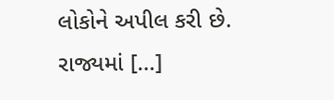લોકોને અપીલ કરી છે. રાજ્યમાં […]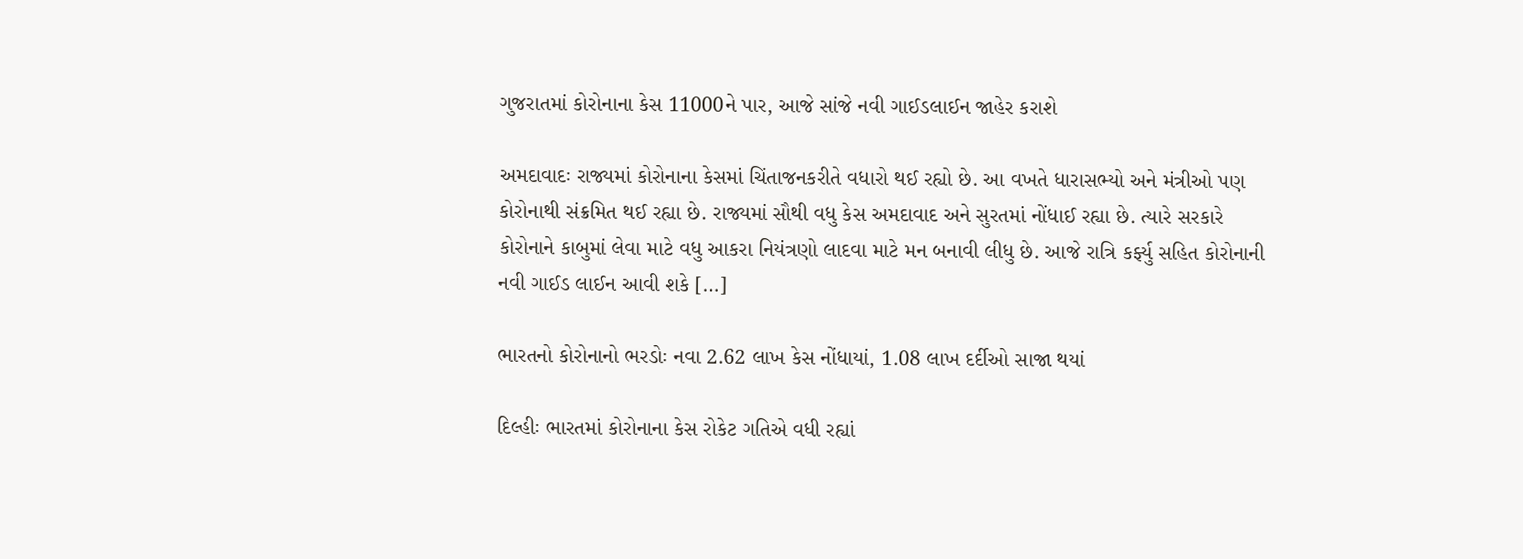ગુજરાતમાં કોરોનાના કેસ 11000ને પાર, આજે સાંજે નવી ગાઈડલાઈન જાહેર કરાશે

અમદાવાદઃ રાજ્યમાં કોરોનાના કેસમાં ચિંતાજનકરીતે વધારો થઈ રહ્યો છે. આ વખતે ધારાસભ્યો અને મંત્રીઓ પણ કોરોનાથી સંક્રમિત થઈ રહ્યા છે. રાજ્યમાં સૌથી વધુ કેસ અમદાવાદ અને સુરતમાં નોંધાઈ રહ્યા છે. ત્યારે સરકારે કોરોનાને કાબુમાં લેવા માટે વધુ આકરા નિયંત્રણો લાદવા માટે મન બનાવી લીધુ છે. આજે રાત્રિ કર્ફ્યુ સહિત કોરોનાની નવી ગાઈડ લાઈન આવી શકે […]

ભારતનો કોરોનાનો ભરડોઃ નવા 2.62 લાખ કેસ નોંધાયાં, 1.08 લાખ દર્દીઓ સાજા થયાં

દિલ્હીઃ ભારતમાં કોરોનાના કેસ રોકેટ ગતિએ વધી રહ્યાં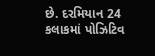છે. દરમિયાન 24 કલાકમાં પોઝિટિવ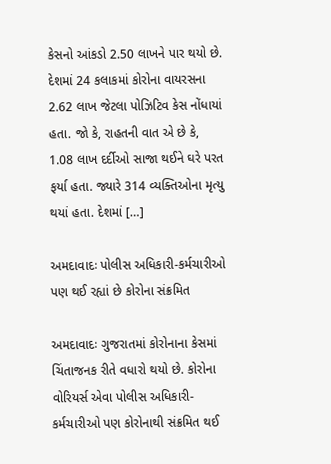કેસનો આંકડો 2.50 લાખને પાર થયો છે. દેશમાં 24 કલાકમાં કોરોના વાયરસના 2.62 લાખ જેટલા પોઝિટિવ કેસ નોંધાયાં હતા. જો કે, રાહતની વાત એ છે કે, 1.08 લાખ દર્દીઓ સાજા થઈને ઘરે પરત ફર્યા હતા. જ્યારે 314 વ્યક્તિઓના મૃત્યુ થયાં હતા. દેશમાં […]

અમદાવાદઃ પોલીસ અધિકારી-કર્મચારીઓ પણ થઈ રહ્યાં છે કોરોના સંક્રમિત

અમદાવાદઃ ગુજરાતમાં કોરોનાના કેસમાં ચિંતાજનક રીતે વધારો થયો છે. કોરોના વોરિયર્સ એવા પોલીસ અધિકારી-કર્મચારીઓ પણ કોરોનાથી સંક્રમિત થઈ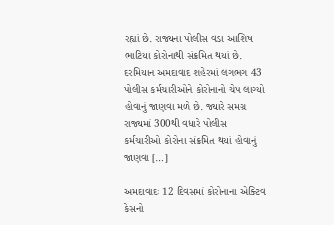રહ્યાં છે. રાજ્યના પોલીસ વડા આશિષ ભાટિયા કોરોનાથી સંક્રમિત થયાં છે. દરમિયાન અમદાવાદ શહેરમાં લગભગ 43 પોલીસ કર્મચારીઓને કોરોનાનો ચેપ લાગ્યો હોવાનું જાણવા મળે છે. જ્યારે સમગ્ર રાજ્યમાં 300થી વધારે પોલીસ કર્મચારીઓ કોરોના સંક્રમિત થયાં હોવાનું જાણવા […]

અમદાવાદઃ 12 દિવસમાં કોરોનાના એક્ટિવ કેસનો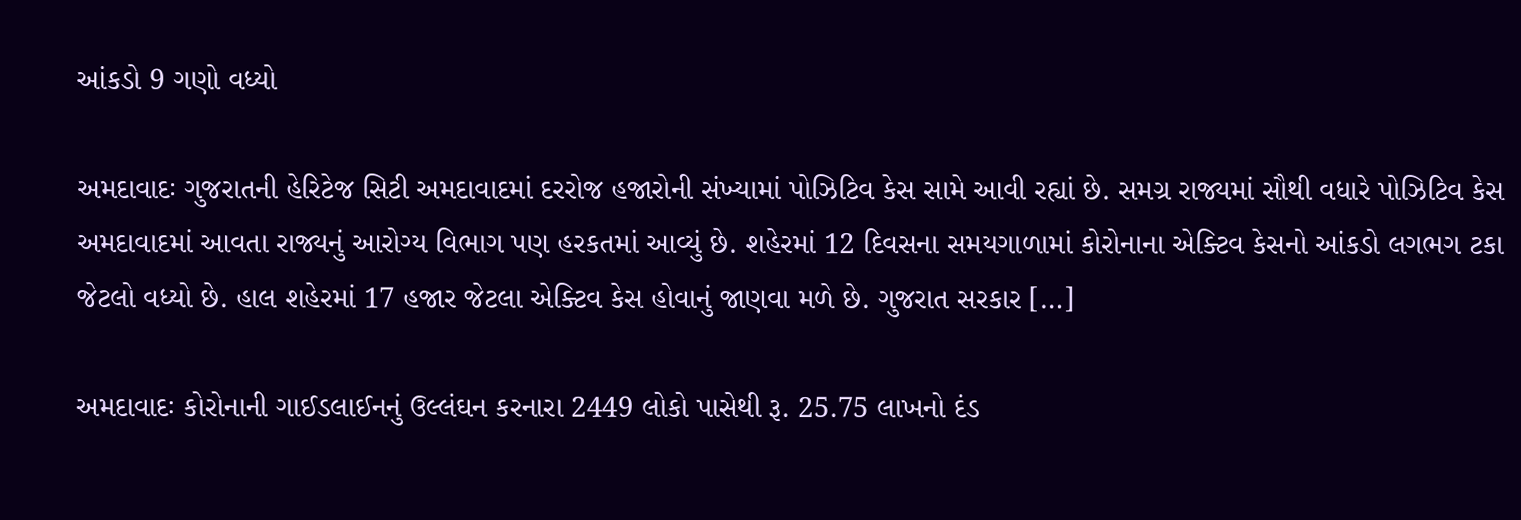આંકડો 9 ગણો વધ્યો

અમદાવાદઃ ગુજરાતની હેરિટેજ સિટી અમદાવાદમાં દરરોજ હજારોની સંખ્યામાં પોઝિટિવ કેસ સામે આવી રહ્યાં છે. સમગ્ર રાજ્યમાં સૌથી વધારે પોઝિટિવ કેસ અમદાવાદમાં આવતા રાજ્યનું આરોગ્ય વિભાગ પણ હરકતમાં આવ્યું છે. શહેરમાં 12 દિવસના સમયગાળામાં કોરોનાના એક્ટિવ કેસનો આંકડો લગભગ ટકા જેટલો વધ્યો છે. હાલ શહેરમાં 17 હજાર જેટલા એક્ટિવ કેસ હોવાનું જાણવા મળે છે. ગુજરાત સરકાર […]

અમદાવાદઃ કોરોનાની ગાઈડલાઈનનું ઉલ્લંઘન કરનારા 2449 લોકો પાસેથી રૂ. 25.75 લાખનો દંડ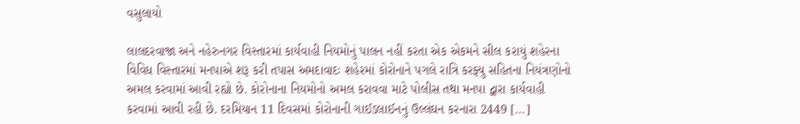વસુલાયો

લાલદરવાજા અને નહેરુનગર વિસ્તારમાં કાર્યવાહી નિયમોનું પાલન નહીં કરતા એક એકમને સીલ કરાયું શહેરના વિવિધ વિસ્તારમાં મનપાએ શરૂ કરી તપાસ અમદાવાદઃ શહેરમાં કોરોનાને પગલે રાત્રિ કરફ્યુ સહિતના નિયંત્રણોનો અમલ કરવામાં આવી રહ્યો છે. કોરોનાના નિયમોનો અમલ કરાવવા માટે પોલીસ તથા મનપા દ્વારા કાર્યવાહી કરવામાં આવી રહી છે. દરમિયાન 11 દિવસમાં કોરોનાની ગાઈડલાઈનનું ઉલ્લંઘન કરનારા 2449 […]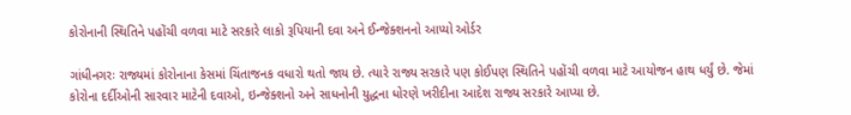કોરોનાની સ્થિતિને પહોંચી વળવા માટે સરકારે લાકો રૂપિયાની દવા અને ઈન્જેક્શનનો આપ્યો ઓર્ડર

ગાંધીનગરઃ રાજ્યમાં કોરોનાના કેસમાં ચિંતાજનક વધારો થતો જાય છે. ત્યારે રાજ્ય સરકારે પણ કોઈપણ સ્થિતિને પહોંચી વળવા માટે આયોજન હાથ ધર્યું છે. જેમાં કોરોના દર્દીઓની સારવાર માટેની દવાઓ, ઇન્જેક્શનો અને સાધનોની યુદ્ધના ધોરણે ખરીદીના આદેશ રાજ્ય સરકારે આપ્યા છે.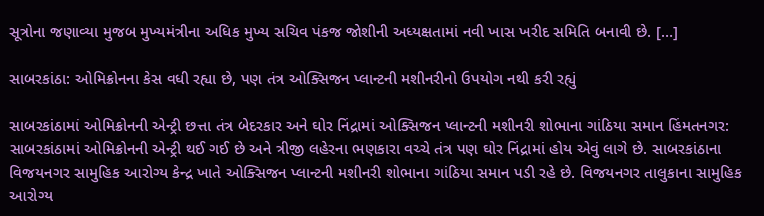સૂત્રોના જણાવ્યા મુજબ મુખ્યમંત્રીના અધિક મુખ્ય સચિવ પંકજ જોશીની અધ્યક્ષતામાં નવી ખાસ ખરીદ સમિતિ બનાવી છે. […]

સાબરકાંઠા: ઓમિક્રોનના કેસ વધી રહ્યા છે, પણ તંત્ર ઓક્સિજન પ્લાન્ટની મશીનરીનો ઉપયોગ નથી કરી રહ્યું

સાબરકાંઠામાં ઓમિક્રોનની એન્ટ્રી છત્તા તંત્ર બેદરકાર અને ઘોર નિંદ્રામાં ઓક્સિજન પ્લાન્ટની મશીનરી શોભાના ગાંઠિયા સમાન હિંમતનગર: સાબરકાંઠામાં ઓમિક્રોનની એન્ટ્રી થઈ ગઈ છે અને ત્રીજી લહેરના ભણકારા વચ્ચે તંત્ર પણ ઘોર નિંદ્રામાં હોય એવું લાગે છે. સાબરકાંઠાના વિજયનગર સામુહિક આરોગ્ય કેન્દ્ર ખાતે ઓક્સિજન પ્લાન્ટની મશીનરી શોભાના ગાંઠિયા સમાન પડી રહે છે. વિજયનગર તાલુકાના સામુહિક આરોગ્ય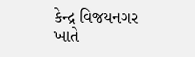કેન્દ્ર વિજયનગર ખાતે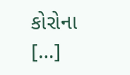કોરોના […]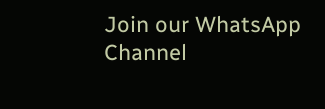Join our WhatsApp Channel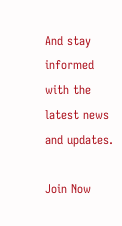And stay informed with the latest news and updates.

Join Now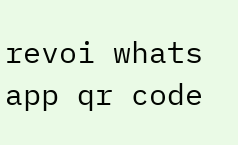revoi whats app qr code